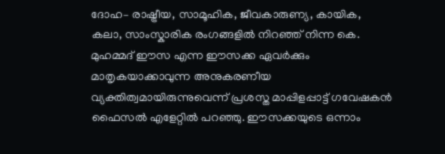ദോഹ– രാഷ്ട്രീയ, സാമൂഹിക, ജീവകാരുണ്യ, കായിക, കലാ, സാംസ്കാരിക രംഗങ്ങളിൽ നിറഞ്ഞ് നിന്ന കെ. മുഹമ്മദ് ഈസ എന്ന ഈസക്ക ഏവർക്കും മാതൃകയാക്കാവുന്ന അനുകരണീയ വ്യക്തിത്വമായിരുന്നുവെന്ന് പ്രശസ്ത മാപ്പിളപ്പാട്ട് ഗവേഷകൻ ഫൈസൽ എളേറ്റിൽ പറഞ്ഞു. ഈസക്കയുടെ ഒന്നാം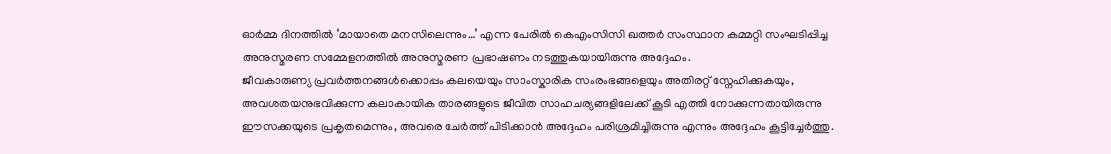ഓർമ്മ ദിനത്തിൽ ‘മായാതെ മനസിലെന്നും…’ എന്ന പേരിൽ കെഎംസിസി ഖത്തർ സംസ്ഥാന കമ്മറ്റി സംഘടിപ്പിച്ച അനുസ്മരണ സമ്മേളനത്തിൽ അനുസ്മരണ പ്രഭാഷണം നടത്തുകയായിരുന്നു അദ്ദേഹം.
ജീവകാരുണ്യ പ്രവർത്തനങ്ങൾക്കൊപ്പം കലയെയും സാംസ്കാരിക സംരംഭങ്ങളെയും അതിരറ്റ് സ്നേഹിക്കുകയും, അവശതയനുഭവിക്കുന്ന കലാകായിക താരങ്ങളുടെ ജീവിത സാഹചര്യങ്ങളിലേക്ക് കൂടി എത്തി നോക്കുന്നതായിരുന്നു ഈസക്കയുടെ പ്രകൃതമെന്നും, അവരെ ചേർത്ത് പിടിക്കാൻ അദ്ദേഹം പരിശ്രമിച്ചിരുന്നു എന്നും അദ്ദേഹം കൂട്ടിച്ചേർത്തു.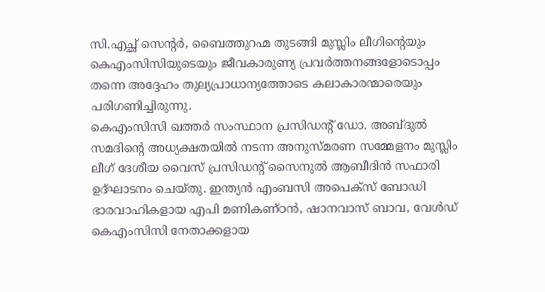സി.എച്ഛ് സെന്റർ, ബൈത്തുറഹ്മ തുടങ്ങി മുസ്ലിം ലീഗിന്റെയും കെഎംസിസിയുടെയും ജീവകാരുണ്യ പ്രവർത്തനങ്ങളോടൊപ്പം തന്നെ അദ്ദേഹം തുല്യപ്രാധാന്യത്തോടെ കലാകാരന്മാരെയും പരിഗണിച്ചിരുന്നു.
കെഎംസിസി ഖത്തർ സംസ്ഥാന പ്രസിഡന്റ് ഡോ. അബ്ദുൽ സമദിന്റെ അധ്യക്ഷതയിൽ നടന്ന അനുസ്മരണ സമ്മേളനം മുസ്ലിം ലീഗ് ദേശീയ വൈസ് പ്രസിഡന്റ് സൈനുൽ ആബീദിൻ സഫാരി ഉദ്ഘാടനം ചെയ്തു. ഇന്ത്യൻ എംബസി അപെക്സ് ബോഡി ഭാരവാഹികളായ എപി മണികണ്ഠൻ, ഷാനവാസ് ബാവ, വേൾഡ് കെഎംസിസി നേതാക്കളായ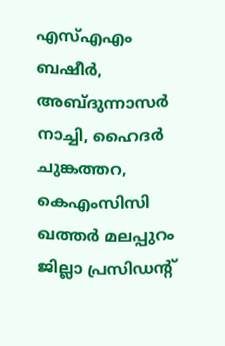എസ്എഎം ബഷീർ, അബ്ദുന്നാസർ നാച്ചി, ഹൈദർ ചുങ്കത്തറ, കെഎംസിസി ഖത്തർ മലപ്പുറം ജില്ലാ പ്രസിഡന്റ്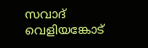സവാദ് വെളിയങ്കോട്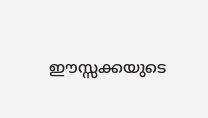ഈസ്സക്കയുടെ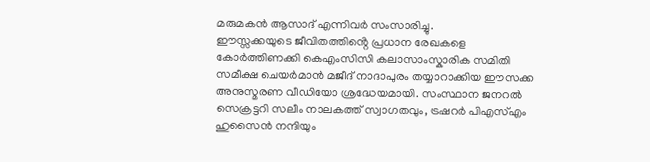മരുമകൻ ആസാദ് എന്നിവർ സംസാരിച്ചു.
ഈസ്സക്കയുടെ ജീവിതത്തിൻ്റെ പ്രധാന രേഖകളെ കോർത്തിണക്കി കെഎംസിസി കലാസാംസ്കാരിക സമിതി സമീക്ഷ ചെയർമാൻ മജീദ് നാദാപുരം തയ്യാറാക്കിയ ഈസക്ക അനുസ്മരണ വീഡിയോ ശ്രദ്ധേയമായി. സംസ്ഥാന ജനറൽ സെക്രട്ടറി സലീം നാലകത്ത് സ്വാഗതവും, ട്രഷറർ പിഎസ്എം ഹുസൈൻ നന്ദിയും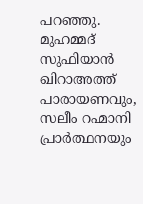പറഞ്ഞു. മുഹമ്മദ് സുഫിയാൻ ഖിറാഅത്ത് പാരായണവും, സലീം റഹ്മാനി പ്രാർത്ഥനയും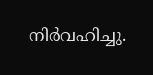നിർവഹിച്ചു.